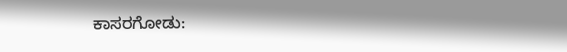ಕಾಸರಗೋಡು: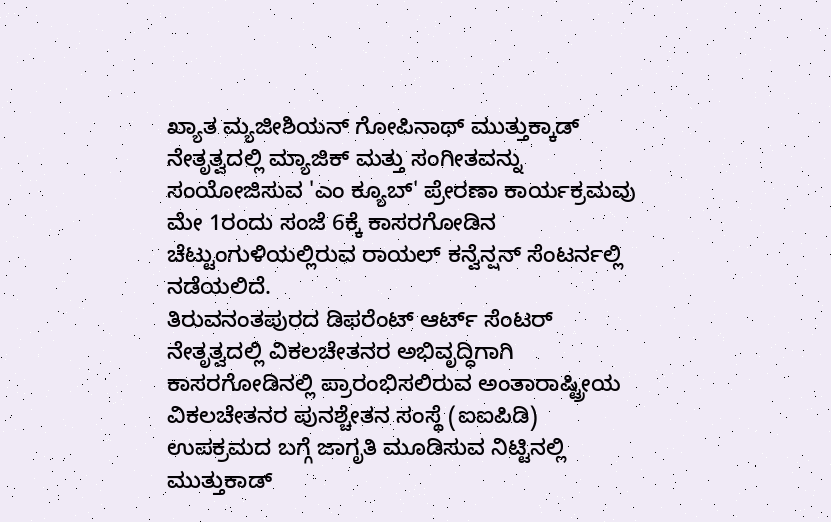ಖ್ಯಾತ ಮ್ಯಜೀಶಿಯನ್ ಗೋಪಿನಾಥ್ ಮುತ್ತುಕ್ಕಾಡ್ ನೇತೃತ್ವದಲ್ಲಿ ಮ್ಯಾಜಿಕ್ ಮತ್ತು ಸಂಗೀತವನ್ನು ಸಂಯೋಜಿಸುವ 'ಎಂ ಕ್ಯೂಬ್' ಪ್ರೇರಣಾ ಕಾರ್ಯಕ್ರಮವು ಮೇ 1ರಂದು ಸಂಜೆ 6ಕ್ಕೆ ಕಾಸರಗೋಡಿನ ಚೆಟ್ಟುಂಗುಳಿಯಲ್ಲಿರುವ ರಾಯಲ್ ಕನ್ವೆನ್ಷನ್ ಸೆಂಟರ್ನಲ್ಲಿ ನಡೆಯಲಿದೆ.
ತಿರುವನಂತಪುರದ ಡಿಫರೆಂಟ್ ಆರ್ಟ್ ಸೆಂಟರ್ ನೇತೃತ್ವದಲ್ಲಿ ವಿಕಲಚೇತನರ ಅಭಿವೃದ್ಧಿಗಾಗಿ ಕಾಸರಗೋಡಿನಲ್ಲಿ ಪ್ರಾರಂಭಿಸಲಿರುವ ಅಂತಾರಾಷ್ಟ್ರೀಯ ವಿಕಲಚೇತನರ ಪುನಶ್ಚೇತನ ಸಂಸ್ಥೆ (ಐಐಪಿಡಿ) ಉಪಕ್ರಮದ ಬಗ್ಗೆ ಜಾಗೃತಿ ಮೂಡಿಸುವ ನಿಟ್ಟಿನಲ್ಲಿ ಮುತ್ತುಕಾಡ್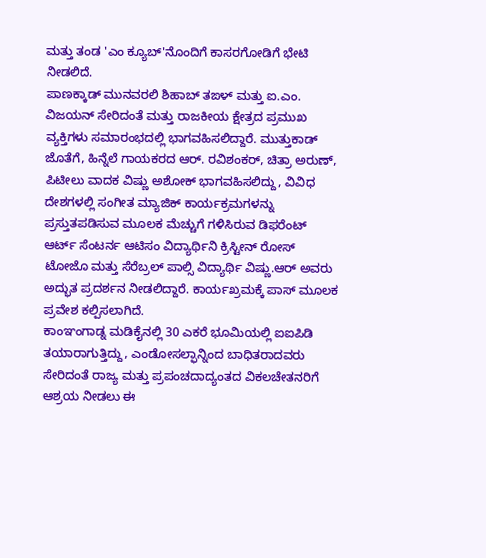ಮತ್ತು ತಂಡ 'ಎಂ ಕ್ಯೂಬ್'ನೊಂದಿಗೆ ಕಾಸರಗೋಡಿಗೆ ಭೇಟಿ ನೀಡಲಿದೆ.
ಪಾಣಕ್ಕಾಡ್ ಮುನವರಲಿ ಶಿಹಾಬ್ ತಙಳ್ ಮತ್ತು ಐ.ಎಂ. ವಿಜಯನ್ ಸೇರಿದಂತೆ ಮತ್ತು ರಾಜಕೀಯ ಕ್ಷೇತ್ರದ ಪ್ರಮುಖ ವ್ಯಕ್ತಿಗಳು ಸಮಾರಂಭದಲ್ಲಿ ಭಾಗವಹಿಸಲಿದ್ದಾರೆ. ಮುತ್ತುಕಾಡ್ ಜೊತೆಗೆ, ಹಿನ್ನೆಲೆ ಗಾಯಕರದ ಆರ್. ರವಿಶಂಕರ್, ಚಿತ್ರಾ ಅರುಣ್, ಪಿಟೀಲು ವಾದಕ ವಿಷ್ಣು ಅಶೋಕ್ ಭಾಗವಹಿಸಲಿದ್ದು, ವಿವಿಧ ದೇಶಗಳಲ್ಲಿ ಸಂಗೀತ ಮ್ಯಾಜಿಕ್ ಕಾರ್ಯಕ್ರಮಗಳನ್ನು ಪ್ರಸ್ತುತಪಡಿಸುವ ಮೂಲಕ ಮೆಚ್ಚುಗೆ ಗಳಿಸಿರುವ ಡಿಫರೆಂಟ್ ಆರ್ಟ್ ಸೆಂಟರ್ನ ಆಟಿಸಂ ವಿದ್ಯಾರ್ಥಿನಿ ಕ್ರಿಸ್ಟೀನ್ ರೋಸ್ ಟೋಜೊ ಮತ್ತು ಸೆರೆಬ್ರಲ್ ಪಾಲ್ಸಿ ವಿದ್ಯಾರ್ಥಿ ವಿಷ್ಣು.ಆರ್ ಅವರು ಅದ್ಭುತ ಪ್ರದರ್ಶನ ನೀಡಲಿದ್ದಾರೆ. ಕಾರ್ಯಖ್ರಮಕ್ಕೆ ಪಾಸ್ ಮೂಲಕ ಪ್ರವೇಶ ಕಲ್ಪಿಸಲಾಗಿದೆ.
ಕಾಂಞಂಗಾಡ್ನ ಮಡಿಕೈನಲ್ಲಿ 30 ಎಕರೆ ಭೂಮಿಯಲ್ಲಿ ಐಐಪಿಡಿ ತಯಾರಾಗುತ್ತಿದ್ದು, ಎಂಡೋಸಲ್ಫಾನ್ನಿಂದ ಬಾಧಿತರಾದವರು ಸೇರಿದಂತೆ ರಾಜ್ಯ ಮತ್ತು ಪ್ರಪಂಚದಾದ್ಯಂತದ ವಿಕಲಚೇತನರಿಗೆ ಆಶ್ರಯ ನೀಡಲು ಈ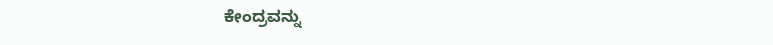ಕೇಂದ್ರವನ್ನು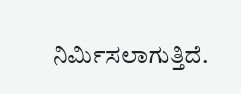ನಿರ್ಮಿಸಲಾಗುತ್ತಿದೆ.